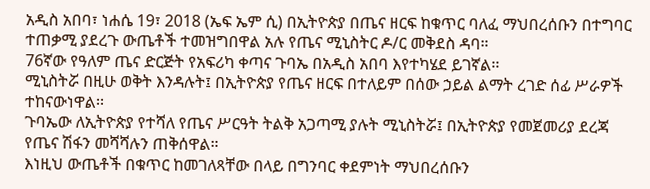አዲስ አበባ፣ ነሐሴ 19፣ 2018 (ኤፍ ኤም ሲ) በኢትዮጵያ በጤና ዘርፍ ከቁጥር ባለፈ ማህበረሰቡን በተግባር ተጠቃሚ ያደረጉ ውጤቶች ተመዝግበዋል አሉ የጤና ሚኒስትር ዶ/ር መቅደስ ዳባ።
76ኛው የዓለም ጤና ድርጅት የአፍሪካ ቀጣና ጉባኤ በአዲስ አበባ እየተካሄደ ይገኛል፡፡
ሚኒስትሯ በዚሁ ወቅት እንዳሉት፤ በኢትዮጵያ የጤና ዘርፍ በተለይም በሰው ኃይል ልማት ረገድ ሰፊ ሥራዎች ተከናውነዋል፡፡
ጉባኤው ለኢትዮጵያ የተሻለ የጤና ሥርዓት ትልቅ አጋጣሚ ያሉት ሚኒስትሯ፤ በኢትዮጵያ የመጀመሪያ ደረጃ የጤና ሽፋን መሻሻሉን ጠቅሰዋል።
እነዚህ ውጤቶች በቁጥር ከመገለጻቸው በላይ በግንባር ቀደምነት ማህበረሰቡን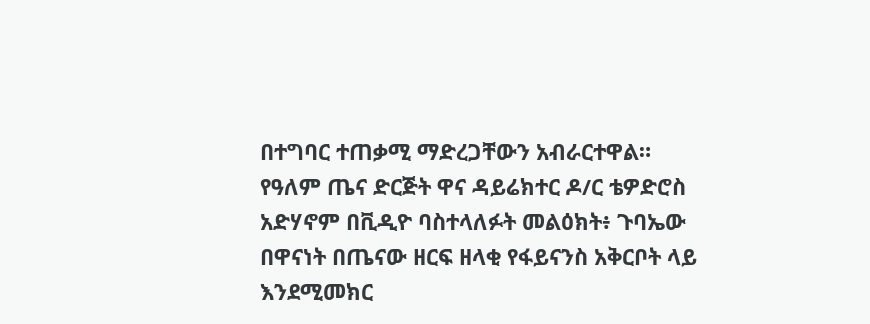በተግባር ተጠቃሚ ማድረጋቸውን አብራርተዋል።
የዓለም ጤና ድርጅት ዋና ዳይሬክተር ዶ/ር ቴዎድሮስ አድሃኖም በቪዲዮ ባስተላለፉት መልዕክት፥ ጉባኤው በዋናነት በጤናው ዘርፍ ዘላቂ የፋይናንስ አቅርቦት ላይ እንደሚመክር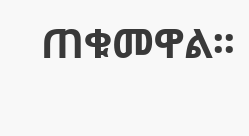ጠቁመዋል፡፡